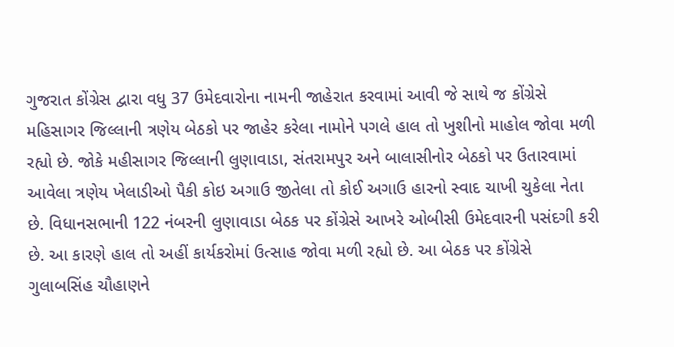ગુજરાત કોંગ્રેસ દ્વારા વધુ 37 ઉમેદવારોના નામની જાહેરાત કરવામાં આવી જે સાથે જ કોંગ્રેસે મહિસાગર જિલ્લાની ત્રણેય બેઠકો પર જાહેર કરેલા નામોને પગલે હાલ તો ખુશીનો માહોલ જોવા મળી રહ્યો છે. જોકે મહીસાગર જિલ્લાની લુણાવાડા, સંતરામપુર અને બાલાસીનોર બેઠકો પર ઉતારવામાં આવેલા ત્રણેય ખેલાડીઓ પૈકી કોઇ અગાઉ જીતેલા તો કોઈ અગાઉ હારનો સ્વાદ ચાખી ચુકેલા નેતા છે. વિધાનસભાની 122 નંબરની લુણાવાડા બેઠક પર કોંગ્રેસે આખરે ઓબીસી ઉમેદવારની પસંદગી કરી છે. આ કારણે હાલ તો અહીં કાર્યકરોમાં ઉત્સાહ જોવા મળી રહ્યો છે. આ બેઠક પર કોંગ્રેસે ગુલાબસિંહ ચૌહાણને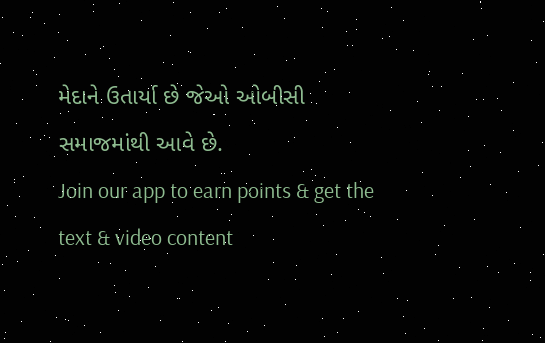મેદાને ઉતાર્યા છે જેઓ ઓબીસી સમાજમાંથી આવે છે.
Join our app to earn points & get the text & video content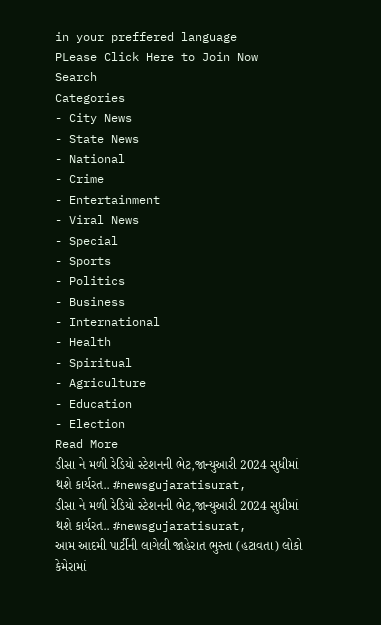in your preffered language
PLease Click Here to Join Now
Search
Categories
- City News
- State News
- National
- Crime
- Entertainment
- Viral News
- Special
- Sports
- Politics
- Business
- International
- Health
- Spiritual
- Agriculture
- Education
- Election
Read More
ડીસા ને મળી રેડિયો સ્ટેશનની ભેટ,જાન્યુઆરી 2024 સુધીમાં થશે કાર્યરત.. #newsgujaratisurat,
ડીસા ને મળી રેડિયો સ્ટેશનની ભેટ,જાન્યુઆરી 2024 સુધીમાં થશે કાર્યરત.. #newsgujaratisurat,
આમ આદમી પાર્ટીની લાગેલી જાહેરાત ભુસ્તા (હટાવતા) લોકો કેમેરામાં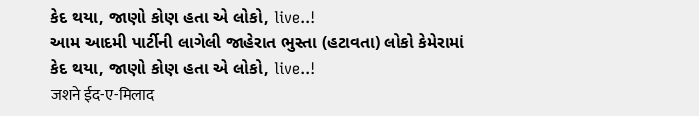કેદ થયા, જાણો કોણ હતા એ લોકો, live..!
આમ આદમી પાર્ટીની લાગેલી જાહેરાત ભુસ્તા (હટાવતા) લોકો કેમેરામાં કેદ થયા, જાણો કોણ હતા એ લોકો, live..!
जशने ईद-ए-मिलाद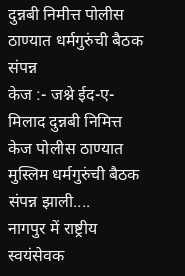दुन्नबी निमीत्त पोलीस ठाण्यात धर्मगुरुंची बैठक संपन्न
केज :- जश्ने ईद-ए-मिलाद दुन्नबी निमित्त केज पोलीस ठाण्यात मुस्लिम धर्मगुरुंची बैठक संपन्न झाली....
नागपुर में राष्ट्रीय स्वयंसेवक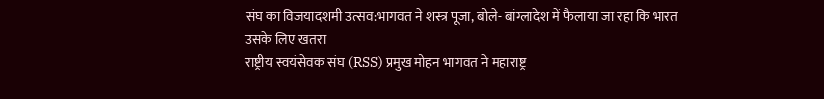संघ का विजयादशमी उत्सव:भागवत ने शस्त्र पूजा, बोले- बांग्लादेश में फैलाया जा रहा कि भारत उसके लिए खतरा
राष्ट्रीय स्वयंसेवक संघ (RSS) प्रमुख मोहन भागवत ने महाराष्ट्र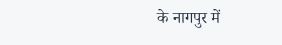के नागपुर में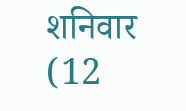शनिवार (12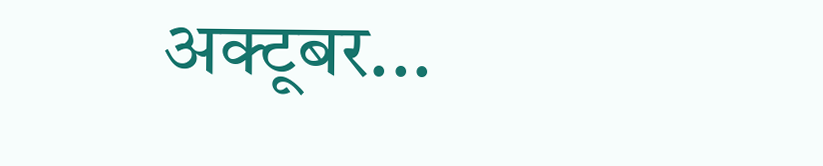अक्टूबर...